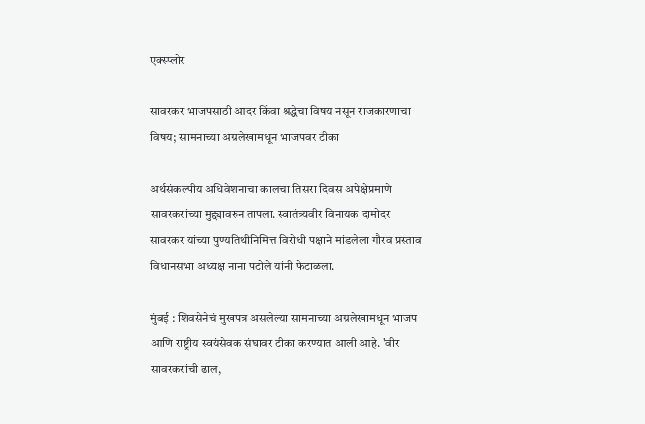एक्स्प्लोर

सावरकर भाजपसाठी आदर किंवा श्रद्धेचा विषय नसून राजकारणाचा विषय; सामनाच्या अग्रलेखामधून भाजपवर टीका

अर्थसंकल्पीय अधिवेशनाचा कालचा तिसरा दिवस अपेक्षेप्रमाणे सावरकरांच्या मुद्द्यावरुन तापला. स्वातंत्र्यवीर विनायक दामोदर सावरकर यांच्या पुण्यतिथीनिमित्त विरोधी पक्षाने मांडलेला गौरव प्रस्ताव विधानसभा अध्यक्ष नाना पटोले यांनी फेटाळला.

मुंबई : शिवसेनेचं मुखपत्र असलेल्या सामनाच्या अग्रलेखामधून भाजप आणि राष्ट्रीय स्वयंसेवक संघावर टीका करण्यात आली आहे. 'वीर सावरकरांची ढाल,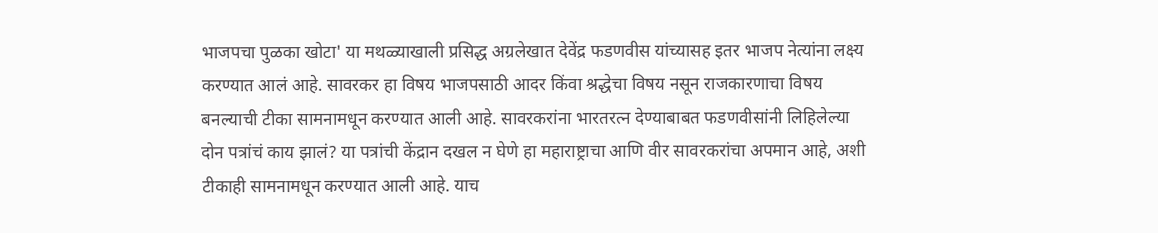भाजपचा पुळका खोटा' या मथळ्याखाली प्रसिद्ध अग्रलेखात देवेंद्र फडणवीस यांच्यासह इतर भाजप नेत्यांना लक्ष्य करण्यात आलं आहे. सावरकर हा विषय भाजपसाठी आदर किंवा श्रद्धेचा विषय नसून राजकारणाचा विषय बनल्याची टीका सामनामधून करण्यात आली आहे. सावरकरांना भारतरत्न देण्याबाबत फडणवीसांनी लिहिलेल्या दोन पत्रांचं काय झालं? या पत्रांची केंद्रान दखल न घेणे हा महाराष्ट्राचा आणि वीर सावरकरांचा अपमान आहे, अशी टीकाही सामनामधून करण्यात आली आहे. याच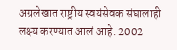अग्रलेखात राष्ट्रीय स्वयंसेवक संघालाही लक्ष्य करण्यात आलं आहे. 2002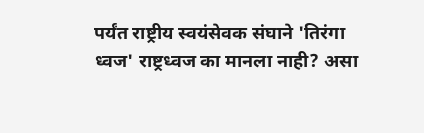पर्यंत राष्ट्रीय स्वयंसेवक संघाने 'तिरंगा ध्वज' राष्ट्रध्वज का मानला नाही? असा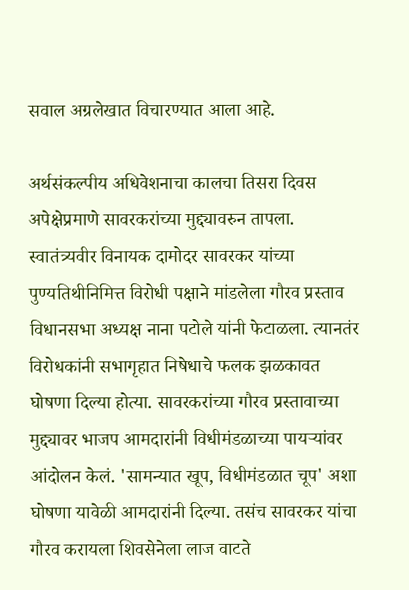सवाल अग्रलेखात विचारण्यात आला आहे.

अर्थसंकल्पीय अधिवेशनाचा कालचा तिसरा दिवस अपेक्षेप्रमाणे सावरकरांच्या मुद्द्यावरुन तापला. स्वातंत्र्यवीर विनायक दामोदर सावरकर यांच्या पुण्यतिथीनिमित्त विरोधी पक्षाने मांडलेला गौरव प्रस्ताव विधानसभा अध्यक्ष नाना पटोले यांनी फेटाळला. त्यानतंर विरोधकांनी सभागृहात निषेधाचे फलक झळकावत घोषणा दिल्या होत्या. सावरकरांच्या गौरव प्रस्तावाच्या मुद्द्यावर भाजप आमदारांनी विधीमंडळाच्या पायऱ्यांवर आंदोलन केलं. 'सामन्यात खूप, विधीमंडळात चूप' अशा घोषणा यावेळी आमदारांनी दिल्या. तसंच सावरकर यांचा गौरव करायला शिवसेनेला लाज वाटते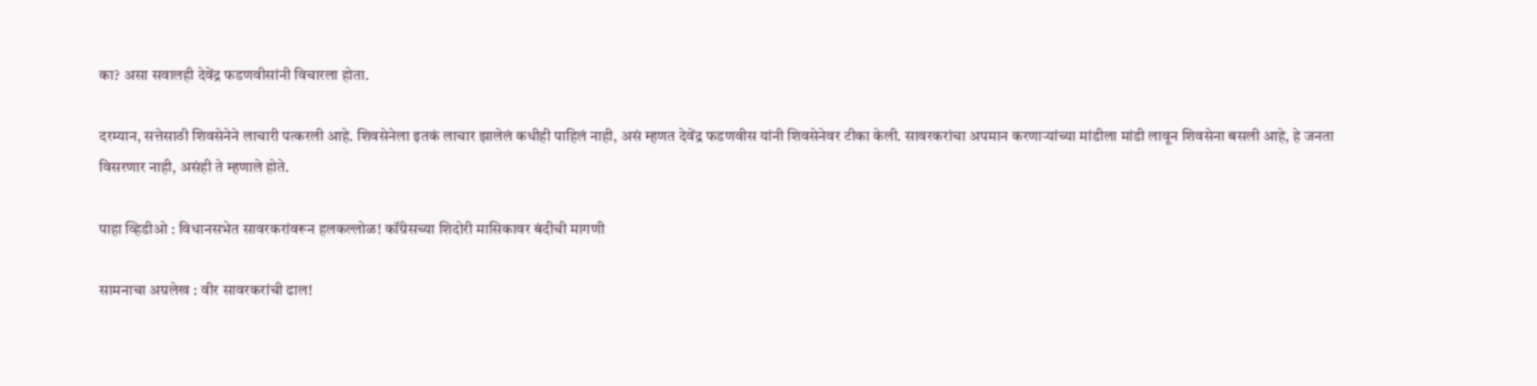का? असा सवालही देवेंद्र फडणवीसांनी विचारला होता.

दरम्यान, सत्तेसाठी शिवसेनेने लाचारी पत्करली आहे. शिवसेनेला इतकं लाचार झालेलं कधीही पाहिलं नाही, असं म्हणत देवेंद्र फडणवीस यांनी शिवसेनेवर टीका केली. सावरकरांचा अपमान करणाऱ्यांच्या मांडीला मांडी लावून शिवसेना बसली आहे, हे जनता विसरणार नाही, असंही ते म्हणाले होते.

पाहा व्हिडीओ : विधानसभेत सावरकरांवरून हलकल्लोळ! कॉंग्रेसच्या शिदोरी मासिकावर बंदीची मागणी

सामनाचा अग्रलेख : वीर सावरकरांची ढाल!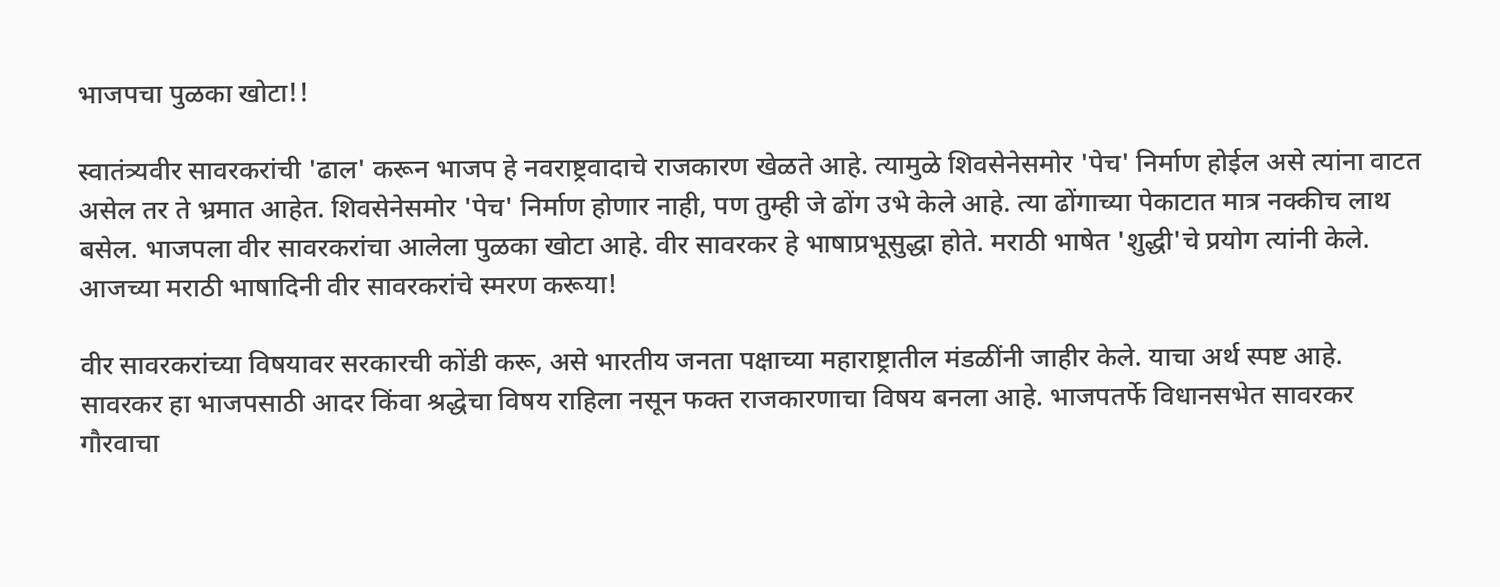भाजपचा पुळका खोटा!!

स्वातंत्र्यवीर सावरकरांची 'ढाल' करून भाजप हे नवराष्ट्रवादाचे राजकारण खेळते आहे. त्यामुळे शिवसेनेसमोर 'पेच' निर्माण होईल असे त्यांना वाटत असेल तर ते भ्रमात आहेत. शिवसेनेसमोर 'पेच' निर्माण होणार नाही, पण तुम्ही जे ढोंग उभे केले आहे. त्या ढोंगाच्या पेकाटात मात्र नक्कीच लाथ बसेल. भाजपला वीर सावरकरांचा आलेला पुळका खोटा आहे. वीर सावरकर हे भाषाप्रभूसुद्धा होते. मराठी भाषेत 'शुद्धी'चे प्रयोग त्यांनी केले. आजच्या मराठी भाषादिनी वीर सावरकरांचे स्मरण करूया!

वीर सावरकरांच्या विषयावर सरकारची कोंडी करू, असे भारतीय जनता पक्षाच्या महाराष्ट्रातील मंडळींनी जाहीर केले. याचा अर्थ स्पष्ट आहे. सावरकर हा भाजपसाठी आदर किंवा श्रद्धेचा विषय राहिला नसून फक्त राजकारणाचा विषय बनला आहे. भाजपतर्फे विधानसभेत सावरकर गौरवाचा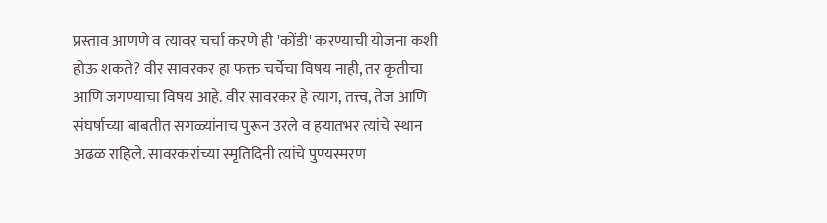प्रस्ताव आणणे व त्यावर चर्चा करणे ही 'कोंडी' करण्याची योजना कशी होऊ शकते? वीर सावरकर हा फक्त चर्चेचा विषय नाही, तर कृतीचा आणि जगण्याचा विषय आहे. वीर सावरकर हे त्याग, तत्त्व, तेज आणि संघर्षाच्या बाबतीत सगळ्यांनाच पुरून उरले व हयातभर त्यांचे स्थान अढळ राहिले. सावरकरांच्या स्मृतिदिनी त्यांचे पुण्यस्मरण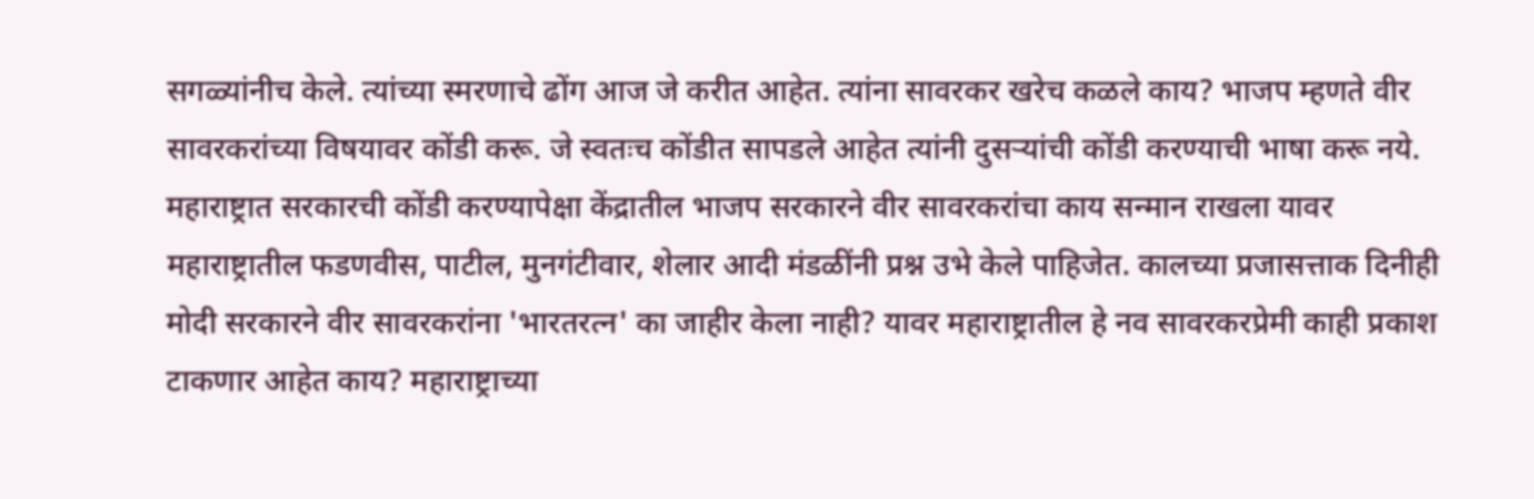सगळ्यांनीच केले. त्यांच्या स्मरणाचे ढोंग आज जे करीत आहेत. त्यांना सावरकर खरेच कळले काय? भाजप म्हणते वीर सावरकरांच्या विषयावर कोंडी करू. जे स्वतःच कोंडीत सापडले आहेत त्यांनी दुसऱ्यांची कोंडी करण्याची भाषा करू नये. महाराष्ट्रात सरकारची कोंडी करण्यापेक्षा केंद्रातील भाजप सरकारने वीर सावरकरांचा काय सन्मान राखला यावर महाराष्ट्रातील फडणवीस, पाटील, मुनगंटीवार, शेलार आदी मंडळींनी प्रश्न उभे केले पाहिजेत. कालच्या प्रजासत्ताक दिनीही मोदी सरकारने वीर सावरकरांना 'भारतरत्न' का जाहीर केला नाही? यावर महाराष्ट्रातील हे नव सावरकरप्रेमी काही प्रकाश टाकणार आहेत काय? महाराष्ट्राच्या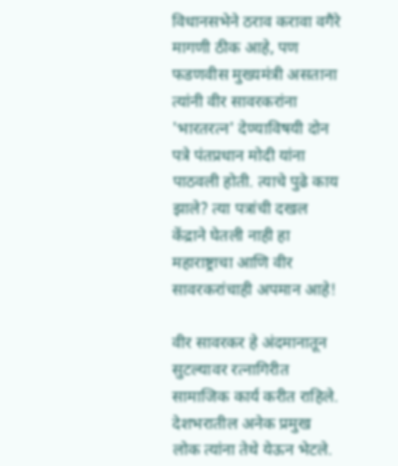विधानसभेने ठराव करावा वगैरे मागणी ठीक आहे, पण फडणवीस मुख्यमंत्री असताना त्यांनी वीर सावरकरांना 'भारतरत्न' देण्याविषयी दोन पत्रे पंतप्रधान मोदी यांना पाठवली होती. त्याचे पुढे काय झाले? त्या पत्रांची दखल केंद्राने घेतली नाही हा महाराष्ट्राचा आणि वीर सावरकरांचाही अपमान आहे!

वीर सावरकर हे अंदमानातून सुटल्यावर रत्नागिरीत सामाजिक कार्य करीत राहिले. देशभरातील अनेक प्रमुख लोक त्यांना तेथे येऊन भेटले.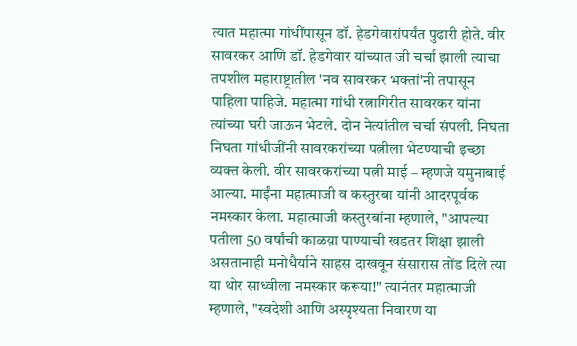त्यात महात्मा गांधींपासून डॉ. हेडगेवारांपर्यंत पुढारी होते. वीर सावरकर आणि डॉ. हेडगेवार यांच्यात जी चर्चा झाली त्याचा तपशील महाराष्ट्रातील 'नव सावरकर भक्तां'नी तपासून पाहिला पाहिजे. महात्मा गांधी रत्नागिरीत सावरकर यांना त्यांच्या घरी जाऊन भेटले. दोन नेत्यांतील चर्चा संपली. निघता निघता गांधीजींनी सावरकरांच्या पत्नीला भेटण्याची इच्छा व्यक्त केली. वीर सावरकरांच्या पत्नी माई – म्हणजे यमुनाबाई आल्या. माईंना महात्माजी व कस्तुरबा यांनी आदरपूर्वक नमस्कार केला. महात्माजी कस्तुरबांना म्हणाले, "आपल्या पतीला 50 वर्षांची काळय़ा पाण्याची खडतर शिक्षा झाली असतानाही मनोधैर्याने साहस दाखवून संसारास तोंड दिले त्या या थोर साध्वीला नमस्कार करूया!" त्यानंतर महात्माजी म्हणाले, "स्वदेशी आणि अस्पृश्यता निवारण या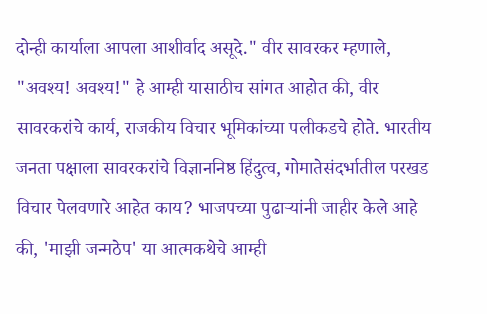दोन्ही कार्याला आपला आशीर्वाद असूदे." वीर सावरकर म्हणाले, "अवश्य! अवश्य!" हे आम्ही यासाठीच सांगत आहोत की, वीर सावरकरांचे कार्य, राजकीय विचार भूमिकांच्या पलीकडचे होते. भारतीय जनता पक्षाला सावरकरांचे विज्ञाननिष्ठ हिंदुत्व, गोमातेसंदर्भातील परखड विचार पेलवणारे आहेत काय? भाजपच्या पुढाऱ्यांनी जाहीर केले आहे की, 'माझी जन्मठेप' या आत्मकथेचे आम्ही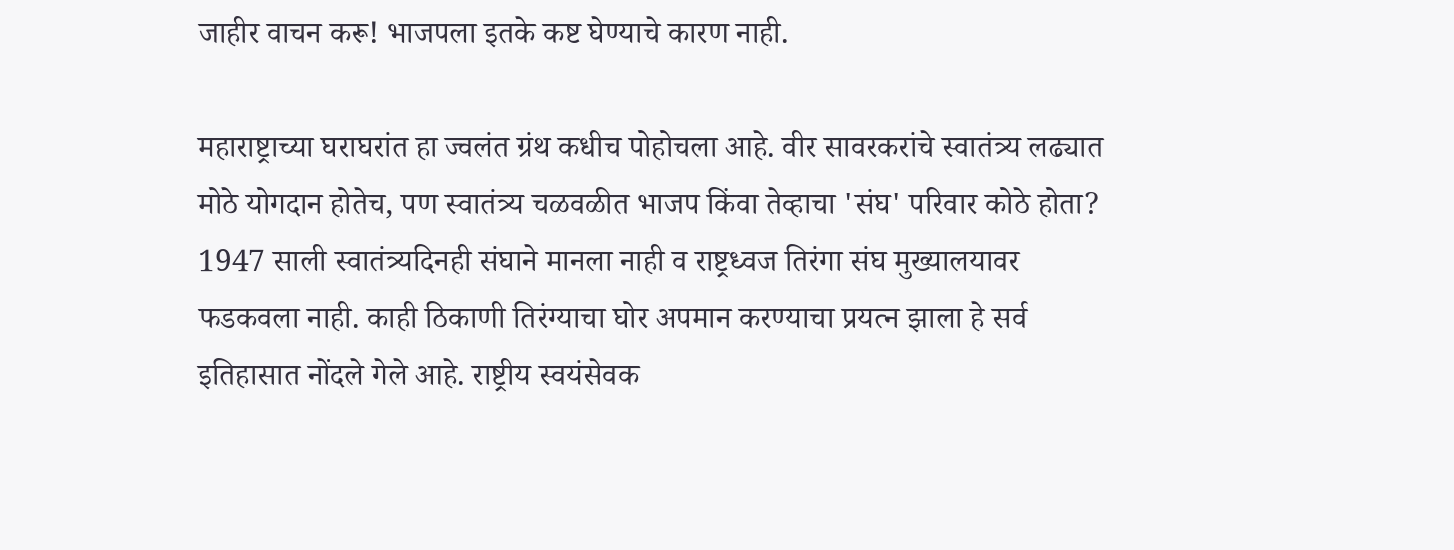जाहीर वाचन करू! भाजपला इतके कष्ट घेण्याचे कारण नाही.

महाराष्ट्राच्या घराघरांत हा ज्वलंत ग्रंथ कधीच पोहोचला आहे. वीर सावरकरांचे स्वातंत्र्य लढ्यात मोठे योगदान होतेच, पण स्वातंत्र्य चळवळीत भाजप किंवा तेव्हाचा 'संघ' परिवार कोठे होता? 1947 साली स्वातंत्र्यदिनही संघाने मानला नाही व राष्ट्रध्वज तिरंगा संघ मुख्यालयावर फडकवला नाही. काही ठिकाणी तिरंग्याचा घोर अपमान करण्याचा प्रयत्न झाला हे सर्व इतिहासात नोंदले गेले आहे. राष्ट्रीय स्वयंसेवक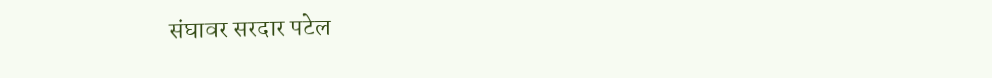संघावर सरदार पटेल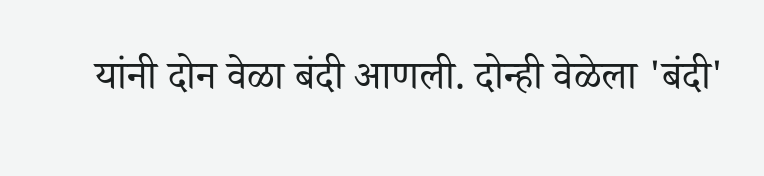यांनी दोन वेळा बंदी आणली. दोन्ही वेळेला 'बंदी'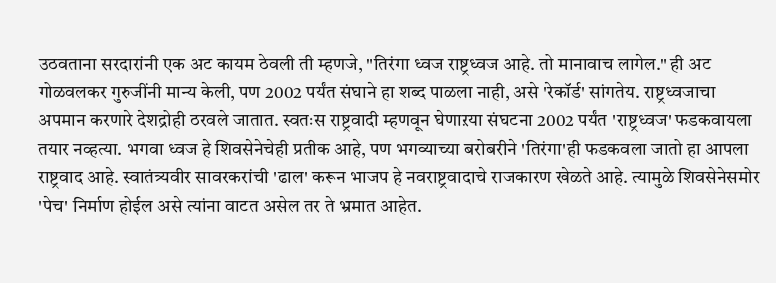उठवताना सरदारांनी एक अट कायम ठेवली ती म्हणजे, "तिरंगा ध्वज राष्ट्रध्वज आहे. तो मानावाच लागेल." ही अट गोळवलकर गुरुजींनी मान्य केली, पण 2002 पर्यंत संघाने हा शब्द पाळला नाही, असे 'रेकॉर्ड' सांगतेय. राष्ट्रध्वजाचा अपमान करणारे देशद्रोही ठरवले जातात. स्वतःस राष्ट्रवादी म्हणवून घेणाऱया संघटना 2002 पर्यंत 'राष्ट्रध्वज' फडकवायला तयार नव्हत्या. भगवा ध्वज हे शिवसेनेचेही प्रतीक आहे, पण भगव्याच्या बरोबरीने 'तिरंगा'ही फडकवला जातो हा आपला राष्ट्रवाद आहे. स्वातंत्र्यवीर सावरकरांची 'ढाल' करून भाजप हे नवराष्ट्रवादाचे राजकारण खेळते आहे. त्यामुळे शिवसेनेसमोर 'पेच' निर्माण होईल असे त्यांना वाटत असेल तर ते भ्रमात आहेत.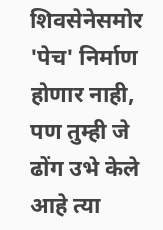शिवसेनेसमोर 'पेच' निर्माण होणार नाही, पण तुम्ही जे ढोंग उभे केले आहे त्या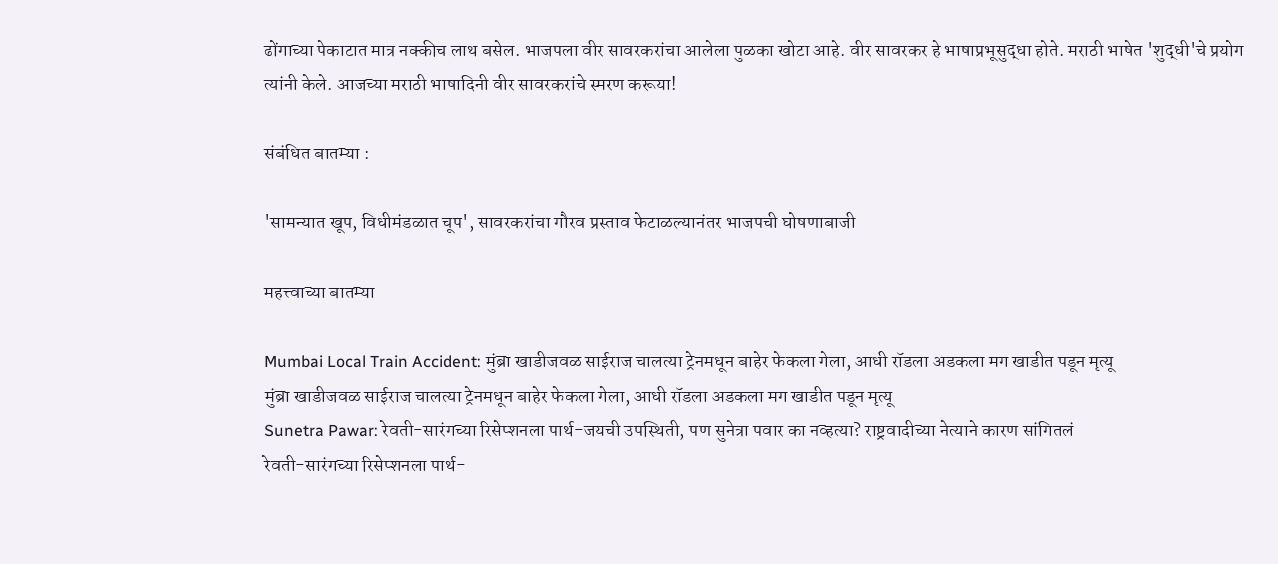ढोंगाच्या पेकाटात मात्र नक्कीच लाथ बसेल. भाजपला वीर सावरकरांचा आलेला पुळका खोटा आहे. वीर सावरकर हे भाषाप्रभूसुद्धा होते. मराठी भाषेत 'शुद्धी'चे प्रयोग त्यांनी केले. आजच्या मराठी भाषादिनी वीर सावरकरांचे स्मरण करूया!

संबंधित बातम्या :

'सामन्यात खूप, विधीमंडळात चूप', सावरकरांचा गौरव प्रस्ताव फेटाळल्यानंतर भाजपची घोषणाबाजी

महत्त्वाच्या बातम्या

Mumbai Local Train Accident: मुंब्रा खाडीजवळ साईराज चालत्या ट्रेनमधून बाहेर फेकला गेला, आधी रॉडला अडकला मग खाडीत पडून मृत्यू
मुंब्रा खाडीजवळ साईराज चालत्या ट्रेनमधून बाहेर फेकला गेला, आधी रॉडला अडकला मग खाडीत पडून मृत्यू
Sunetra Pawar: रेवती-सारंगच्या रिसेप्शनला पार्थ-जयची उपस्थिती, पण सुनेत्रा पवार का नव्हत्या? राष्ट्रवादीच्या नेत्याने कारण सांगितलं
रेवती-सारंगच्या रिसेप्शनला पार्थ-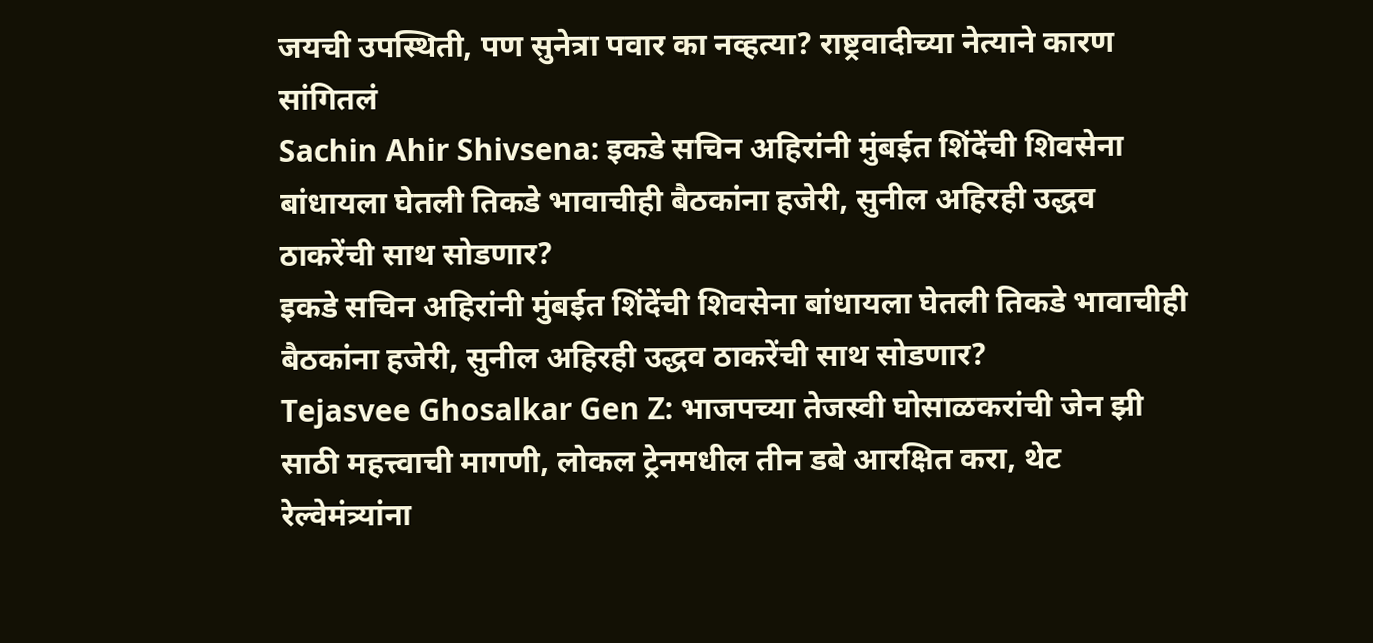जयची उपस्थिती, पण सुनेत्रा पवार का नव्हत्या? राष्ट्रवादीच्या नेत्याने कारण सांगितलं
Sachin Ahir Shivsena: इकडे सचिन अहिरांनी मुंबईत शिंदेंची शिवसेना बांधायला घेतली तिकडे भावाचीही बैठकांना हजेरी, सुनील अहिरही उद्धव ठाकरेंची साथ सोडणार?
इकडे सचिन अहिरांनी मुंबईत शिंदेंची शिवसेना बांधायला घेतली तिकडे भावाचीही बैठकांना हजेरी, सुनील अहिरही उद्धव ठाकरेंची साथ सोडणार?
Tejasvee Ghosalkar Gen Z: भाजपच्या तेजस्वी घोसाळकरांची जेन झी साठी महत्त्वाची मागणी, लोकल ट्रेनमधील तीन डबे आरक्षित करा, थेट रेल्वेमंत्र्यांना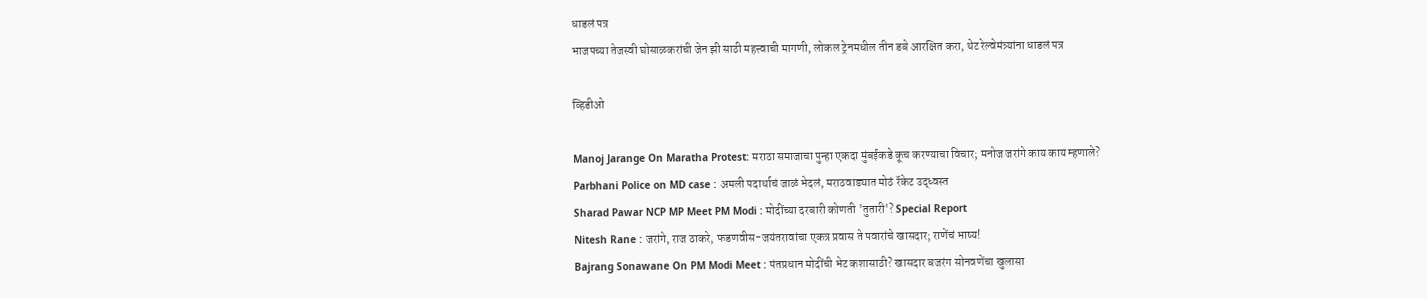धाडलं पत्र
भाजपच्या तेजस्वी घोसाळकरांची जेन झी साठी महत्त्वाची मागणी, लोकल ट्रेनमधील तीन डबे आरक्षित करा, थेट रेल्वेमंत्र्यांना धाडलं पत्र

व्हिडीओ

Manoj Jarange On Maratha Protest: मराठा समाजाचा पुन्हा एकदा मुंबईकडे कूच करण्याचा विचार; मनोज जरांगे काय काय म्हणाले?
Parbhani Police on MD case : अमली पदार्थाचं जाळं भेदलं, मराठवाड्यात मोठं रॅकेट उद्ध्वस्त
Sharad Pawar NCP MP Meet PM Modi : मोदींच्या दरबारी कोणती 'तुतारी'? Special Report
Nitesh Rane : जरांगे, राज ठाकरे, फडणवीस-जयंतरावांचा एकत्र प्रवास ते पवारांचे खासदार; राणेंचं भाष्य!
Bajrang Sonawane On PM Modi Meet : पंतप्रधान मोदींची भेट कशासाठी? खासदार बजरंग सोनवणेंचा खुलासा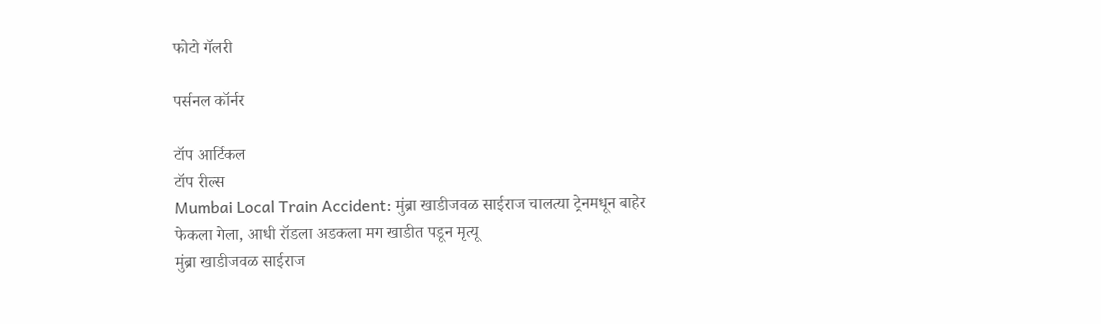फोटो गॅलरी

पर्सनल कॉर्नर

टॉप आर्टिकल
टॉप रील्स
Mumbai Local Train Accident: मुंब्रा खाडीजवळ साईराज चालत्या ट्रेनमधून बाहेर फेकला गेला, आधी रॉडला अडकला मग खाडीत पडून मृत्यू
मुंब्रा खाडीजवळ साईराज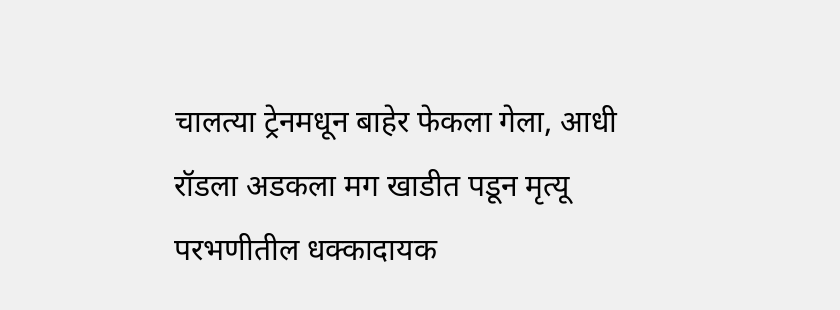चालत्या ट्रेनमधून बाहेर फेकला गेला, आधी रॉडला अडकला मग खाडीत पडून मृत्यू
परभणीतील धक्कादायक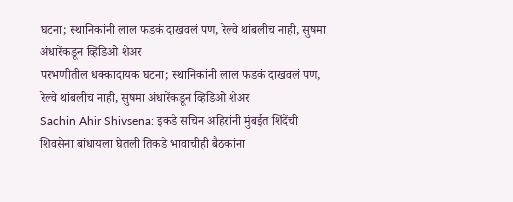घटना; स्थानिकांनी लाल फडकं दाखवलं पण, रेल्वे थांबलीच नाही, सुषमा अंधारेंकडून व्हिडिओ शेअर
परभणीतील धक्कादायक घटना; स्थानिकांनी लाल फडकं दाखवलं पण, रेल्वे थांबलीच नाही, सुषमा अंधारेंकडून व्हिडिओ शेअर
Sachin Ahir Shivsena: इकडे सचिन अहिरांनी मुंबईत शिंदेंची शिवसेना बांधायला घेतली तिकडे भावाचीही बैठकांना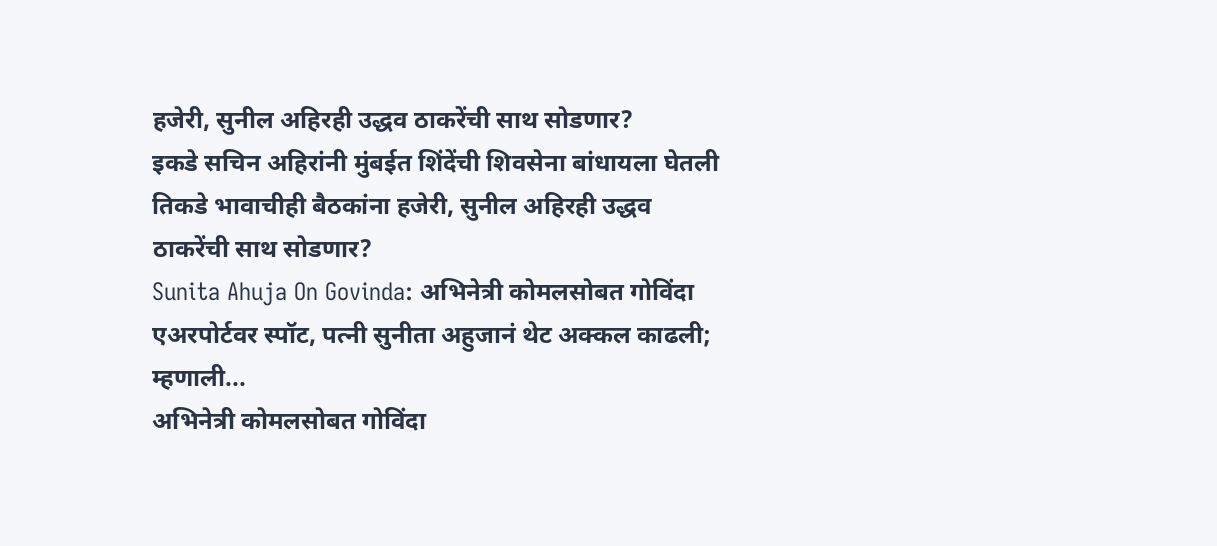हजेरी, सुनील अहिरही उद्धव ठाकरेंची साथ सोडणार?
इकडे सचिन अहिरांनी मुंबईत शिंदेंची शिवसेना बांधायला घेतली तिकडे भावाचीही बैठकांना हजेरी, सुनील अहिरही उद्धव ठाकरेंची साथ सोडणार?
Sunita Ahuja On Govinda: अभिनेत्री कोमलसोबत गोविंदा एअरपोर्टवर स्पॉट, पत्नी सुनीता अहुजानं थेट अक्कल काढली; म्हणाली...
अभिनेत्री कोमलसोबत गोविंदा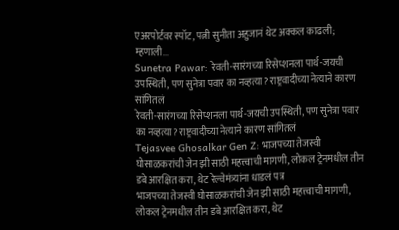एअरपोर्टवर स्पॉट, पत्नी सुनीता अहुजानं थेट अक्कल काढली; म्हणाली...
Sunetra Pawar: रेवती-सारंगच्या रिसेप्शनला पार्थ-जयची उपस्थिती, पण सुनेत्रा पवार का नव्हत्या? राष्ट्रवादीच्या नेत्याने कारण सांगितलं
रेवती-सारंगच्या रिसेप्शनला पार्थ-जयची उपस्थिती, पण सुनेत्रा पवार का नव्हत्या? राष्ट्रवादीच्या नेत्याने कारण सांगितलं
Tejasvee Ghosalkar Gen Z: भाजपच्या तेजस्वी घोसाळकरांची जेन झी साठी महत्त्वाची मागणी, लोकल ट्रेनमधील तीन डबे आरक्षित करा, थेट रेल्वेमंत्र्यांना धाडलं पत्र
भाजपच्या तेजस्वी घोसाळकरांची जेन झी साठी महत्त्वाची मागणी, लोकल ट्रेनमधील तीन डबे आरक्षित करा, थेट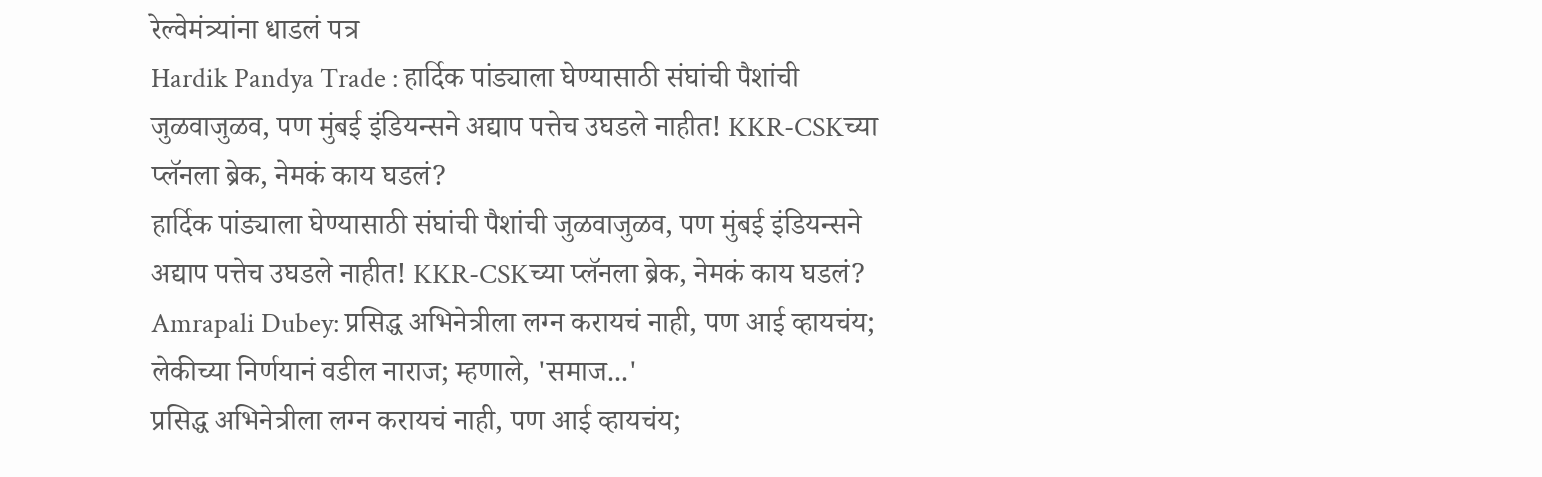रेल्वेमंत्र्यांना धाडलं पत्र
Hardik Pandya Trade : हार्दिक पांड्याला घेण्यासाठी संघांची पैशांची जुळवाजुळव, पण मुंबई इंडियन्सने अद्याप पत्तेच उघडले नाहीत! KKR-CSKच्या प्लॅनला ब्रेक, नेमकं काय घडलं?
हार्दिक पांड्याला घेण्यासाठी संघांची पैशांची जुळवाजुळव, पण मुंबई इंडियन्सने अद्याप पत्तेच उघडले नाहीत! KKR-CSKच्या प्लॅनला ब्रेक, नेमकं काय घडलं?
Amrapali Dubey: प्रसिद्ध अभिनेत्रीला लग्न करायचं नाही, पण आई व्हायचंय; लेकीच्या निर्णयानं वडील नाराज; म्हणाले, 'समाज...'
प्रसिद्ध अभिनेत्रीला लग्न करायचं नाही, पण आई व्हायचंय;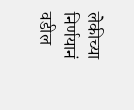लेकीच्या निर्णयानं वडील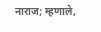नाराज; म्हणाले,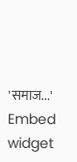'समाज...'
Embed widget